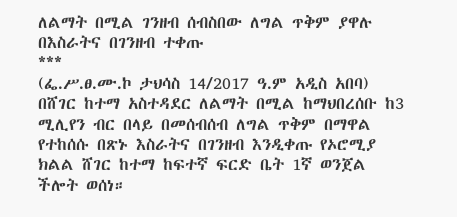ለልማት በሚል ገንዘብ ሰብስበው ለግል ጥቅም ያዋሉ በእስራትና በገንዘብ ተቀጡ
***
(ፌ.ሥ.ፀ.ሙ.ኮ ታህሳስ 14/2017 ዓ.ም አዲስ አበባ) በሸገር ከተማ አስተዳደር ለልማት በሚል ከማህበረሰቡ ከ3 ሚሊየን ብር በላይ በመሰብሰብ ለግል ጥቅም በማዋል የተከሰሱ በጽኑ እስራትና በገንዘብ እንዲቀጡ የኦሮሚያ ክልል ሸገር ከተማ ከፍተኛ ፍርድ ቤት 1ኛ ወንጀል ችሎት ወሰነ።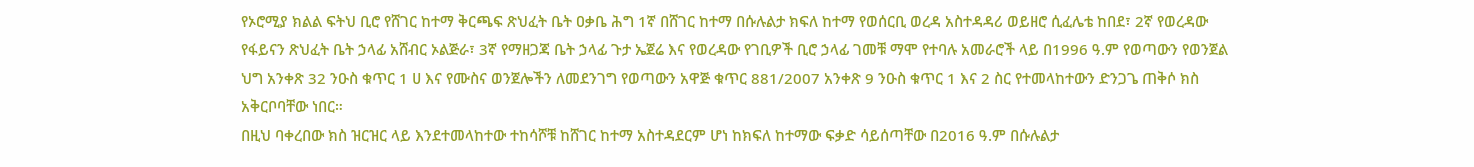የኦሮሚያ ክልል ፍትህ ቢሮ የሸገር ከተማ ቅርጫፍ ጽህፈት ቤት ዐቃቤ ሕግ 1ኛ በሸገር ከተማ በሱሉልታ ክፍለ ከተማ የወሰርቢ ወረዳ አስተዳዳሪ ወይዘሮ ሲፈሌቴ ከበደ፣ 2ኛ የወረዳው የፋይናን ጽህፈት ቤት ኃላፊ አሸብር ኦልጅራ፣ 3ኛ የማዘጋጃ ቤት ኃላፊ ጉታ ኤጀሬ እና የወረዳው የገቢዎች ቢሮ ኃላፊ ገመቹ ማሞ የተባሉ አመራሮች ላይ በ1996 ዓ.ም የወጣውን የወንጀል ህግ አንቀጽ 32 ንዑስ ቁጥር 1 ሀ እና የሙስና ወንጀሎችን ለመደንገግ የወጣውን አዋጅ ቁጥር 881/2007 አንቀጽ 9 ንዑስ ቁጥር 1 እና 2 ስር የተመላከተውን ድንጋጌ ጠቅሶ ክስ አቅርቦባቸው ነበር።
በዚህ ባቀረበው ክስ ዝርዝር ላይ እንደተመላከተው ተከሳሾቹ ከሸገር ከተማ አስተዳደርም ሆነ ከክፍለ ከተማው ፍቃድ ሳይሰጣቸው በ2016 ዓ.ም በሱሉልታ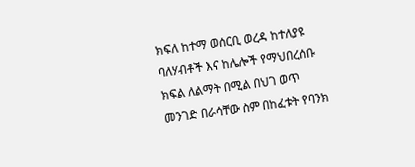ክፍለ ከተማ ወሰርቢ ወረዳ ከተለያዩ ባለሃብቶች እና ከሌሎች የማህበረሰቡ ክፍል ለልማት በሚል በህገ ወጥ መንገድ በራሳቸው ስም በከፈቱት የባንክ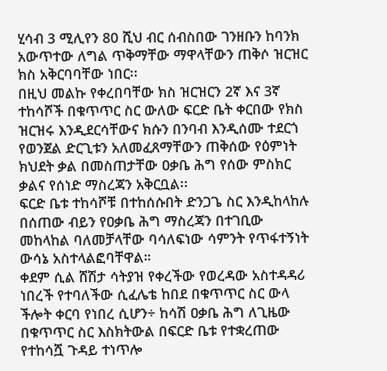ሂሳብ 3 ሚሊየን 80 ሺህ ብር ሰብስበው ገንዘቡን ከባንክ አውጥተው ለግል ጥቅማቸው ማዋላቸውን ጠቅሶ ዝርዝር ክስ አቅርባባቸው ነበር፡፡
በዚህ መልኩ የቀረበባቸው ክስ ዝርዝርን 2ኛ እና 3ኛ ተከሳሾች በቁጥጥር ስር ውለው ፍርድ ቤት ቀርበው የክስ ዝርዝሩ እንዲደርሳቸውና ክሱን በንባብ እንዲሰሙ ተደርጎ የወንጀል ድርጊቱን አለመፈጸማቸውን ጠቅሰው የዕምነት ክህደት ቃል በመስጠታቸው ዐቃቤ ሕግ የሰው ምስክር ቃልና የሰነድ ማስረጃን አቅርቧል፡፡
ፍርድ ቤቱ ተከሳሾቹ በተከሰሱበት ድንጋጌ ስር እንዲከላከሉ በሰጠው ብይን የዐቃቤ ሕግ ማስረጃን በተገቢው መከላከል ባለመቻላቸው ባሳለፍነው ሳምንት የጥፋተኝነት ውሳኔ አስተላልፎባቸዋል።
ቀደም ሲል ሸሽታ ሳትያዝ የቀረችው የወረዳው አስተዳዳሪ ነበረች የተባለችው ሲፈሌቴ ከበደ በቁጥጥር ስር ውላ ችሎት ቀርባ የነበረ ሲሆን÷ ከሳሽ ዐቃቤ ሕግ ለጊዜው በቁጥጥር ስር እስክትውል በፍርድ ቤቱ የተቋረጠው የተከሳሿ ጉዳይ ተነጥሎ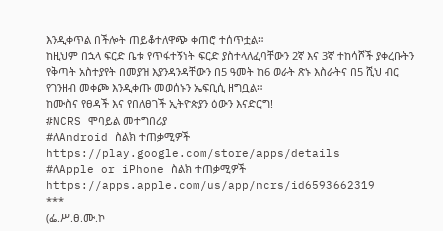እንዲቀጥል በችሎት ጠይቆተለዋጭ ቀጠሮ ተሰጥቷል።
ከዚህም በኋላ ፍርድ ቤቱ የጥፋተኝነት ፍርድ ያስተላለፈባቸውን 2ኛ እና 3ኛ ተከሳሾች ያቀረቡትን የቅጣት አስተያየት በመያዝ እያንዳንዳቸውን በ5 ዓመት ከ6 ወራት ጽኑ እስራትና በ5 ሺህ ብር የገንዘብ መቀጮ እንዲቀጡ መወሰኑን ኤፍቢሲ ዘግቧል።
ከሙስና የፀዳች እና የበለፀገች ኢትዮጵያን ዕውን እናድርግ!
#NCRS ሞባይል መተግበሪያ
#ለAndroid ስልክ ተጠቃሚዎች
https://play.google.com/store/apps/details
#ለApple or iPhone ስልክ ተጠቃሚዎች
https://apps.apple.com/us/app/ncrs/id6593662319
***
(ፌ.ሥ.ፀ.ሙ.ኮ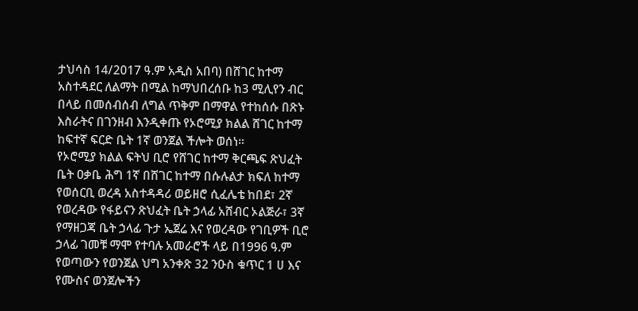ታህሳስ 14/2017 ዓ.ም አዲስ አበባ) በሸገር ከተማ አስተዳደር ለልማት በሚል ከማህበረሰቡ ከ3 ሚሊየን ብር በላይ በመሰብሰብ ለግል ጥቅም በማዋል የተከሰሱ በጽኑ እስራትና በገንዘብ እንዲቀጡ የኦሮሚያ ክልል ሸገር ከተማ ከፍተኛ ፍርድ ቤት 1ኛ ወንጀል ችሎት ወሰነ።
የኦሮሚያ ክልል ፍትህ ቢሮ የሸገር ከተማ ቅርጫፍ ጽህፈት ቤት ዐቃቤ ሕግ 1ኛ በሸገር ከተማ በሱሉልታ ክፍለ ከተማ የወሰርቢ ወረዳ አስተዳዳሪ ወይዘሮ ሲፈሌቴ ከበደ፣ 2ኛ የወረዳው የፋይናን ጽህፈት ቤት ኃላፊ አሸብር ኦልጅራ፣ 3ኛ የማዘጋጃ ቤት ኃላፊ ጉታ ኤጀሬ እና የወረዳው የገቢዎች ቢሮ ኃላፊ ገመቹ ማሞ የተባሉ አመራሮች ላይ በ1996 ዓ.ም የወጣውን የወንጀል ህግ አንቀጽ 32 ንዑስ ቁጥር 1 ሀ እና የሙስና ወንጀሎችን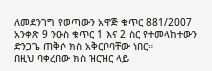ለመደንገግ የወጣውን አዋጅ ቁጥር 881/2007 አንቀጽ 9 ንዑስ ቁጥር 1 እና 2 ስር የተመላከተውን ድንጋጌ ጠቅሶ ክስ አቅርቦባቸው ነበር።
በዚህ ባቀረበው ክስ ዝርዝር ላይ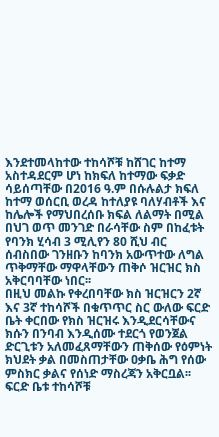እንደተመላከተው ተከሳሾቹ ከሸገር ከተማ አስተዳደርም ሆነ ከክፍለ ከተማው ፍቃድ ሳይሰጣቸው በ2016 ዓ.ም በሱሉልታ ክፍለ ከተማ ወሰርቢ ወረዳ ከተለያዩ ባለሃብቶች እና ከሌሎች የማህበረሰቡ ክፍል ለልማት በሚል በህገ ወጥ መንገድ በራሳቸው ስም በከፈቱት የባንክ ሂሳብ 3 ሚሊየን 80 ሺህ ብር ሰብስበው ገንዘቡን ከባንክ አውጥተው ለግል ጥቅማቸው ማዋላቸውን ጠቅሶ ዝርዝር ክስ አቅርባባቸው ነበር፡፡
በዚህ መልኩ የቀረበባቸው ክስ ዝርዝርን 2ኛ እና 3ኛ ተከሳሾች በቁጥጥር ስር ውለው ፍርድ ቤት ቀርበው የክስ ዝርዝሩ እንዲደርሳቸውና ክሱን በንባብ እንዲሰሙ ተደርጎ የወንጀል ድርጊቱን አለመፈጸማቸውን ጠቅሰው የዕምነት ክህደት ቃል በመስጠታቸው ዐቃቤ ሕግ የሰው ምስክር ቃልና የሰነድ ማስረጃን አቅርቧል፡፡
ፍርድ ቤቱ ተከሳሾቹ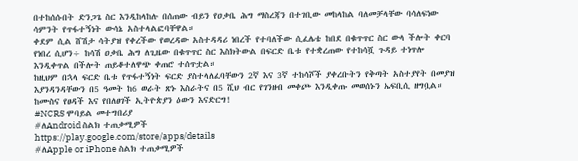በተከሰሱበት ድንጋጌ ስር እንዲከላከሉ በሰጠው ብይን የዐቃቤ ሕግ ማስረጃን በተገቢው መከላከል ባለመቻላቸው ባሳለፍነው ሳምንት የጥፋተኝነት ውሳኔ አስተላልፎባቸዋል።
ቀደም ሲል ሸሽታ ሳትያዝ የቀረችው የወረዳው አስተዳዳሪ ነበረች የተባለችው ሲፈሌቴ ከበደ በቁጥጥር ስር ውላ ችሎት ቀርባ የነበረ ሲሆን÷ ከሳሽ ዐቃቤ ሕግ ለጊዜው በቁጥጥር ስር እስክትውል በፍርድ ቤቱ የተቋረጠው የተከሳሿ ጉዳይ ተነጥሎ እንዲቀጥል በችሎት ጠይቆተለዋጭ ቀጠሮ ተሰጥቷል።
ከዚህም በኋላ ፍርድ ቤቱ የጥፋተኝነት ፍርድ ያስተላለፈባቸውን 2ኛ እና 3ኛ ተከሳሾች ያቀረቡትን የቅጣት አስተያየት በመያዝ እያንዳንዳቸውን በ5 ዓመት ከ6 ወራት ጽኑ እስራትና በ5 ሺህ ብር የገንዘብ መቀጮ እንዲቀጡ መወሰኑን ኤፍቢሲ ዘግቧል።
ከሙስና የፀዳች እና የበለፀገች ኢትዮጵያን ዕውን እናድርግ!
#NCRS ሞባይል መተግበሪያ
#ለAndroid ስልክ ተጠቃሚዎች
https://play.google.com/store/apps/details
#ለApple or iPhone ስልክ ተጠቃሚዎች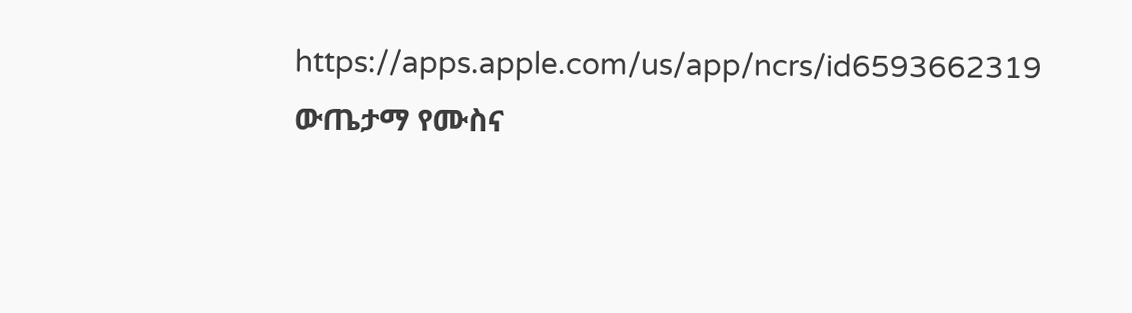https://apps.apple.com/us/app/ncrs/id6593662319
ውጤታማ የሙስና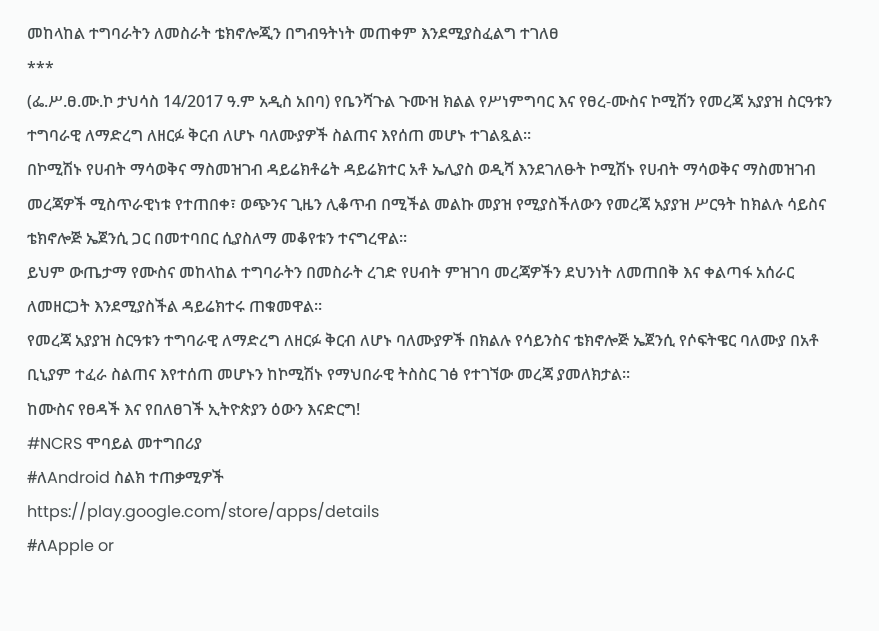መከላከል ተግባራትን ለመስራት ቴክኖሎጂን በግብዓትነት መጠቀም እንደሚያስፈልግ ተገለፀ
***
(ፌ.ሥ.ፀ.ሙ.ኮ ታህሳስ 14/2017 ዓ.ም አዲስ አበባ) የቤንሻጉል ጉሙዝ ክልል የሥነምግባር እና የፀረ-ሙስና ኮሚሽን የመረጃ አያያዝ ስርዓቱን ተግባራዊ ለማድረግ ለዘርፉ ቅርብ ለሆኑ ባለሙያዎች ስልጠና እየሰጠ መሆኑ ተገልጿል፡፡
በኮሚሽኑ የሀብት ማሳወቅና ማስመዝገብ ዳይሬክቶሬት ዳይሬክተር አቶ ኤሊያስ ወዲሻ እንደገለፁት ኮሚሽኑ የሀብት ማሳወቅና ማስመዝገብ መረጃዎች ሚስጥራዊነቱ የተጠበቀ፣ ወጭንና ጊዜን ሊቆጥብ በሚችል መልኩ መያዝ የሚያስችለውን የመረጃ አያያዝ ሥርዓት ከክልሉ ሳይስና ቴክኖሎጅ ኤጀንሲ ጋር በመተባበር ሲያስለማ መቆየቱን ተናግረዋል፡፡
ይህም ውጤታማ የሙስና መከላከል ተግባራትን በመስራት ረገድ የሀብት ምዝገባ መረጃዎችን ደህንነት ለመጠበቅ እና ቀልጣፋ አሰራር ለመዘርጋት እንደሚያስችል ዳይሬክተሩ ጠቁመዋል፡፡
የመረጃ አያያዝ ስርዓቱን ተግባራዊ ለማድረግ ለዘርፉ ቅርብ ለሆኑ ባለሙያዎች በክልሉ የሳይንስና ቴክኖሎጅ ኤጀንሲ የሶፍትዌር ባለሙያ በአቶ ቢኒያም ተፈራ ስልጠና እየተሰጠ መሆኑን ከኮሚሽኑ የማህበራዊ ትስስር ገፅ የተገኘው መረጃ ያመለክታል፡፡
ከሙስና የፀዳች እና የበለፀገች ኢትዮጵያን ዕውን እናድርግ!
#NCRS ሞባይል መተግበሪያ
#ለAndroid ስልክ ተጠቃሚዎች
https://play.google.com/store/apps/details
#ለApple or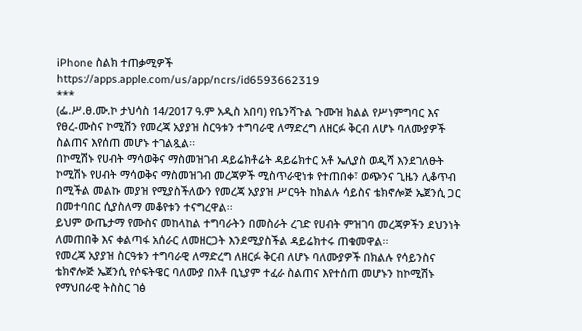iPhone ስልክ ተጠቃሚዎች
https://apps.apple.com/us/app/ncrs/id6593662319
***
(ፌ.ሥ.ፀ.ሙ.ኮ ታህሳስ 14/2017 ዓ.ም አዲስ አበባ) የቤንሻጉል ጉሙዝ ክልል የሥነምግባር እና የፀረ-ሙስና ኮሚሽን የመረጃ አያያዝ ስርዓቱን ተግባራዊ ለማድረግ ለዘርፉ ቅርብ ለሆኑ ባለሙያዎች ስልጠና እየሰጠ መሆኑ ተገልጿል፡፡
በኮሚሽኑ የሀብት ማሳወቅና ማስመዝገብ ዳይሬክቶሬት ዳይሬክተር አቶ ኤሊያስ ወዲሻ እንደገለፁት ኮሚሽኑ የሀብት ማሳወቅና ማስመዝገብ መረጃዎች ሚስጥራዊነቱ የተጠበቀ፣ ወጭንና ጊዜን ሊቆጥብ በሚችል መልኩ መያዝ የሚያስችለውን የመረጃ አያያዝ ሥርዓት ከክልሉ ሳይስና ቴክኖሎጅ ኤጀንሲ ጋር በመተባበር ሲያስለማ መቆየቱን ተናግረዋል፡፡
ይህም ውጤታማ የሙስና መከላከል ተግባራትን በመስራት ረገድ የሀብት ምዝገባ መረጃዎችን ደህንነት ለመጠበቅ እና ቀልጣፋ አሰራር ለመዘርጋት እንደሚያስችል ዳይሬክተሩ ጠቁመዋል፡፡
የመረጃ አያያዝ ስርዓቱን ተግባራዊ ለማድረግ ለዘርፉ ቅርብ ለሆኑ ባለሙያዎች በክልሉ የሳይንስና ቴክኖሎጅ ኤጀንሲ የሶፍትዌር ባለሙያ በአቶ ቢኒያም ተፈራ ስልጠና እየተሰጠ መሆኑን ከኮሚሽኑ የማህበራዊ ትስስር ገፅ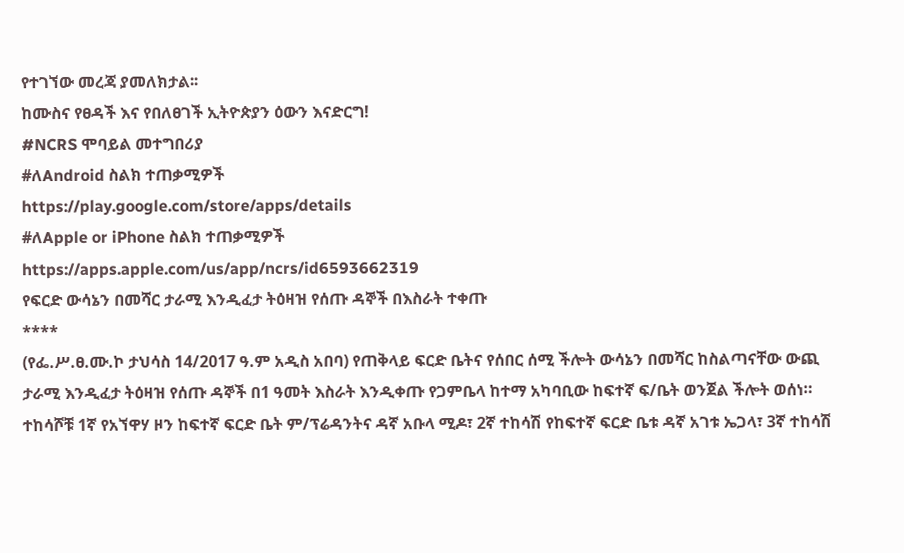የተገኘው መረጃ ያመለክታል፡፡
ከሙስና የፀዳች እና የበለፀገች ኢትዮጵያን ዕውን እናድርግ!
#NCRS ሞባይል መተግበሪያ
#ለAndroid ስልክ ተጠቃሚዎች
https://play.google.com/store/apps/details
#ለApple or iPhone ስልክ ተጠቃሚዎች
https://apps.apple.com/us/app/ncrs/id6593662319
የፍርድ ውሳኔን በመሻር ታራሚ እንዲፈታ ትዕዛዝ የሰጡ ዳኞች በእስራት ተቀጡ
****
(የፌ.ሥ.ፀ.ሙ.ኮ ታህሳስ 14/2017 ዓ.ም አዲስ አበባ) የጠቅላይ ፍርድ ቤትና የሰበር ሰሚ ችሎት ውሳኔን በመሻር ከስልጣናቸው ውጪ ታራሚ እንዲፈታ ትዕዛዝ የሰጡ ዳኞች በ1 ዓመት እስራት እንዲቀጡ የጋምቤላ ከተማ አካባቢው ከፍተኛ ፍ/ቤት ወንጀል ችሎት ወሰነ።
ተከሳሾቹ 1ኛ የአኘዋሃ ዞን ከፍተኛ ፍርድ ቤት ም/ፕሬዳንትና ዳኛ አቡላ ሚዶ፣ 2ኛ ተከሳሽ የከፍተኛ ፍርድ ቤቱ ዳኛ አገቱ ኤጋላ፣ 3ኛ ተከሳሽ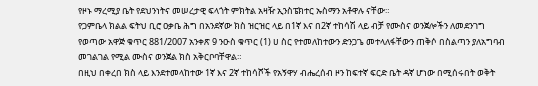የዞኑ ማረሚያ ቤት የደህንነትና መሠረታዊ ፍላጎት ምክትል አዛዥ ኢንስፔክተር ኡስማን አቶዋሉ ናቸው።
የጋምቤላ ክልል ፍትህ ቢሮ ዐቃቤ ሕግ በአንደኛው ክስ ዝርዝር ላይ በ1ኛ እና በ2ኛ ተከሳሽ ላይ ብቻ የሙስና ወንጀሎችን ለመደንገግ የወጣው አዋጅ ቁጥር 881/2007 አንቀጽ 9 ንዑስ ቁጥር (1) ሀ ስር የተመለከተውን ድንጋጌ መተላለፋቸውን ጠቅሶ በስልጣን ያለአግባብ መገልገል የሚል ሙስና ወንጀል ክስ አቅርቦባቸዋል።
በዚህ በቀረበ ክስ ላይ እንደተመላከተው 1ኛ እና 2ኛ ተከሳሾች የአኝዋሃ ብሔረሰብ ዞን ከፍተኛ ፍርድ ቤት ዳኛ ሆነው በሚሰሩበት ወቅት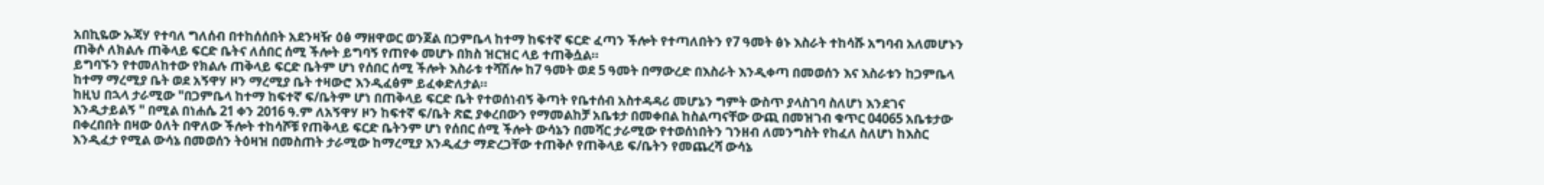አበኪዬው ኡጃሃ የተባለ ግለሰብ በተከሰሰበት አደንዛዥ ዕፅ ማዘዋወር ወንጀል በጋምቤላ ከተማ ከፍተኛ ፍርድ ፈጣን ችሎት የተጣለበትን የ7 ዓመት ፅኑ እስራት ተከሳሹ አግባብ አለመሆኑን ጠቅሶ ለክልሉ ጠቅላይ ፍርድ ቤትና ለሰበር ሰሚ ችሎት ይግባኝ የጠየቀ መሆኑ በክስ ዝርዝር ላይ ተጠቅሷል።
ይግባኙን የተመለከተው የክልሉ ጠቅላይ ፍርድ ቤትም ሆነ የሰበር ሰሚ ችሎት እስራቱ ተሻሽሎ ከ7 ዓመት ወደ 5 ዓመት በማውረድ በእስራት እንዲቀጣ በመወሰን እና እስራቱን ከጋምቤላ ከተማ ማረሚያ ቤት ወደ አኝዋሃ ዞን ማረሚያ ቤት ተዛውሮ እንዲፈፅም ይፈቀድለታል።
ከዚህ በኋላ ታራሚው "በጋምቤላ ከተማ ከፍተኛ ፍ/ቤትም ሆነ በጠቅላይ ፍርድ ቤት የተወሰነብኝ ቅጣት የቤተሰብ አስተዳዳሪ መሆኔን ግምት ውስጥ ያላስገባ ስለሆነ እንደገና እንዲታይልኝ " በሚል በነሐሴ 21 ቀን 2016 ዓ.ም ለአኝዋሃ ዞን ከፍተኛ ፍ/ቤት ጽፎ ያቀረበውን የማመልከቻ አቤቱታ በመቀበል ከስልጣናቸው ውጪ በመዝገብ ቁጥር 04065 አቤቱታው በቀረበበት በዛው ዕለት በዋለው ችሎት ተከሳሾቹ የጠቅላይ ፍርድ ቤትንም ሆነ የሰበር ሰሚ ችሎት ውሳኔን በመሻር ታራሚው የተወሰነበትን ገንዘብ ለመንግስት የከፈለ ስለሆነ ከእስር እንዲፈታ የሚል ውሳኔ በመወሰን ትዕዛዝ በመስጠት ታራሚው ከማረሚያ እንዲፈታ ማድረጋቸው ተጠቅሶ የጠቅላይ ፍ/ቤትን የመጨረሻ ውሳኔ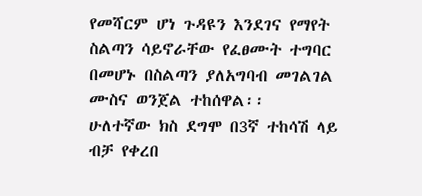የመሻርም ሆነ ጉዳዩን እንደገና የማየት ስልጣን ሳይኖራቸው የፈፀሙት ተግባር በመሆኑ በስልጣን ያለአግባብ መገልገል ሙስና ወንጀል ተከሰዋል፡፡
ሁለተኛው ክስ ደግሞ በ3ኛ ተከሳሽ ላይ ብቻ የቀረበ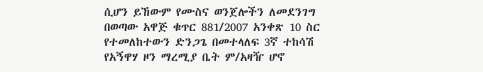ሲሆን ይኸውም የሙስና ወንጀሎችን ለመደንገግ በወጣው አዋጅ ቁጥር 881/2007 አንቀጽ 10 ስር የተመለከተውን ድንጋጌ በመተላለፍ 3ኛ ተከሳሽ የአኝዋሃ ዞን ማረሚያ ቤት ም/አዛዥ ሆኖ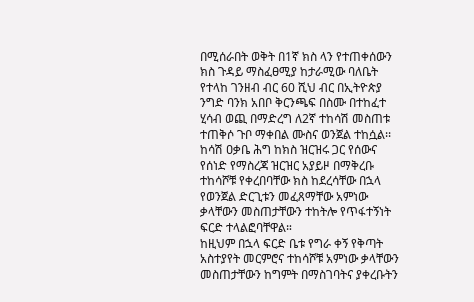በሚሰራበት ወቅት በ1ኛ ክስ ላን የተጠቀሰውን ክስ ጉዳይ ማስፈፀሚያ ከታራሚው ባለቤት የተላከ ገንዘብ ብር 60 ሺህ ብር በኢትዮጵያ ንግድ ባንክ አበቦ ቅርንጫፍ በስሙ በተከፈተ ሂሳብ ወጪ በማድረግ ለ2ኛ ተከሳሽ መስጠቱ ተጠቅሶ ጉቦ ማቀበል ሙስና ወንጀል ተከሷል፡፡
ከሳሽ ዐቃቤ ሕግ ከክስ ዝርዝሩ ጋር የሰውና የሰነድ የማስረጃ ዝርዝር አያይዞ በማቅረቡ ተከሳሾቹ የቀረበባቸው ክስ ከደረሳቸው በኋላ የወንጀል ድርጊቱን መፈጸማቸው አምነው ቃላቸውን መስጠታቸውን ተከትሎ የጥፋተኝነት ፍርድ ተላልፎባቸዋል።
ከዚህም በኋላ ፍርድ ቤቱ የግራ ቀኝ የቅጣት አስተያየት መርምሮና ተከሳሾቹ አምነው ቃላቸውን መስጠታቸውን ከግምት በማስገባትና ያቀረቡትን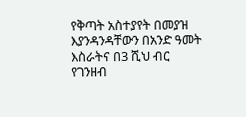የቅጣት አስተያየት በመያዝ እያንዳንዳቸውን በአንድ ዓመት እስራትና በ3 ሺህ ብር የገንዘብ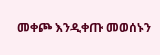መቀጮ እንዲቀጡ መወሰኑን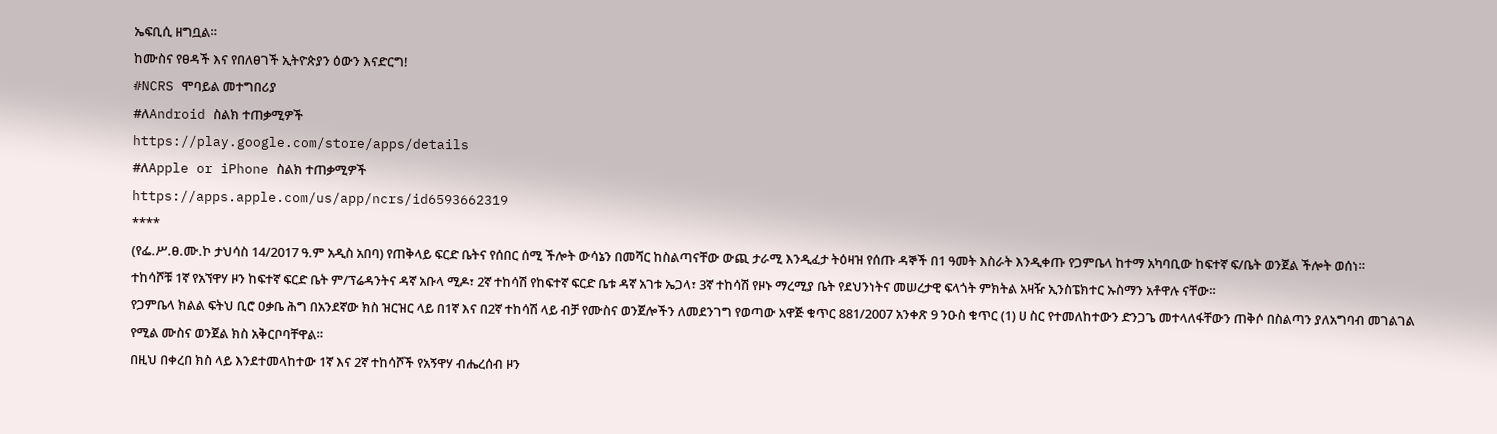ኤፍቢሲ ዘግቧል።
ከሙስና የፀዳች እና የበለፀገች ኢትዮጵያን ዕውን እናድርግ!
#NCRS ሞባይል መተግበሪያ
#ለAndroid ስልክ ተጠቃሚዎች
https://play.google.com/store/apps/details
#ለApple or iPhone ስልክ ተጠቃሚዎች
https://apps.apple.com/us/app/ncrs/id6593662319
****
(የፌ.ሥ.ፀ.ሙ.ኮ ታህሳስ 14/2017 ዓ.ም አዲስ አበባ) የጠቅላይ ፍርድ ቤትና የሰበር ሰሚ ችሎት ውሳኔን በመሻር ከስልጣናቸው ውጪ ታራሚ እንዲፈታ ትዕዛዝ የሰጡ ዳኞች በ1 ዓመት እስራት እንዲቀጡ የጋምቤላ ከተማ አካባቢው ከፍተኛ ፍ/ቤት ወንጀል ችሎት ወሰነ።
ተከሳሾቹ 1ኛ የአኘዋሃ ዞን ከፍተኛ ፍርድ ቤት ም/ፕሬዳንትና ዳኛ አቡላ ሚዶ፣ 2ኛ ተከሳሽ የከፍተኛ ፍርድ ቤቱ ዳኛ አገቱ ኤጋላ፣ 3ኛ ተከሳሽ የዞኑ ማረሚያ ቤት የደህንነትና መሠረታዊ ፍላጎት ምክትል አዛዥ ኢንስፔክተር ኡስማን አቶዋሉ ናቸው።
የጋምቤላ ክልል ፍትህ ቢሮ ዐቃቤ ሕግ በአንደኛው ክስ ዝርዝር ላይ በ1ኛ እና በ2ኛ ተከሳሽ ላይ ብቻ የሙስና ወንጀሎችን ለመደንገግ የወጣው አዋጅ ቁጥር 881/2007 አንቀጽ 9 ንዑስ ቁጥር (1) ሀ ስር የተመለከተውን ድንጋጌ መተላለፋቸውን ጠቅሶ በስልጣን ያለአግባብ መገልገል የሚል ሙስና ወንጀል ክስ አቅርቦባቸዋል።
በዚህ በቀረበ ክስ ላይ እንደተመላከተው 1ኛ እና 2ኛ ተከሳሾች የአኝዋሃ ብሔረሰብ ዞን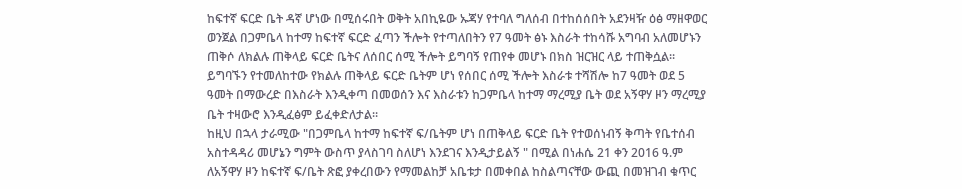ከፍተኛ ፍርድ ቤት ዳኛ ሆነው በሚሰሩበት ወቅት አበኪዬው ኡጃሃ የተባለ ግለሰብ በተከሰሰበት አደንዛዥ ዕፅ ማዘዋወር ወንጀል በጋምቤላ ከተማ ከፍተኛ ፍርድ ፈጣን ችሎት የተጣለበትን የ7 ዓመት ፅኑ እስራት ተከሳሹ አግባብ አለመሆኑን ጠቅሶ ለክልሉ ጠቅላይ ፍርድ ቤትና ለሰበር ሰሚ ችሎት ይግባኝ የጠየቀ መሆኑ በክስ ዝርዝር ላይ ተጠቅሷል።
ይግባኙን የተመለከተው የክልሉ ጠቅላይ ፍርድ ቤትም ሆነ የሰበር ሰሚ ችሎት እስራቱ ተሻሽሎ ከ7 ዓመት ወደ 5 ዓመት በማውረድ በእስራት እንዲቀጣ በመወሰን እና እስራቱን ከጋምቤላ ከተማ ማረሚያ ቤት ወደ አኝዋሃ ዞን ማረሚያ ቤት ተዛውሮ እንዲፈፅም ይፈቀድለታል።
ከዚህ በኋላ ታራሚው "በጋምቤላ ከተማ ከፍተኛ ፍ/ቤትም ሆነ በጠቅላይ ፍርድ ቤት የተወሰነብኝ ቅጣት የቤተሰብ አስተዳዳሪ መሆኔን ግምት ውስጥ ያላስገባ ስለሆነ እንደገና እንዲታይልኝ " በሚል በነሐሴ 21 ቀን 2016 ዓ.ም ለአኝዋሃ ዞን ከፍተኛ ፍ/ቤት ጽፎ ያቀረበውን የማመልከቻ አቤቱታ በመቀበል ከስልጣናቸው ውጪ በመዝገብ ቁጥር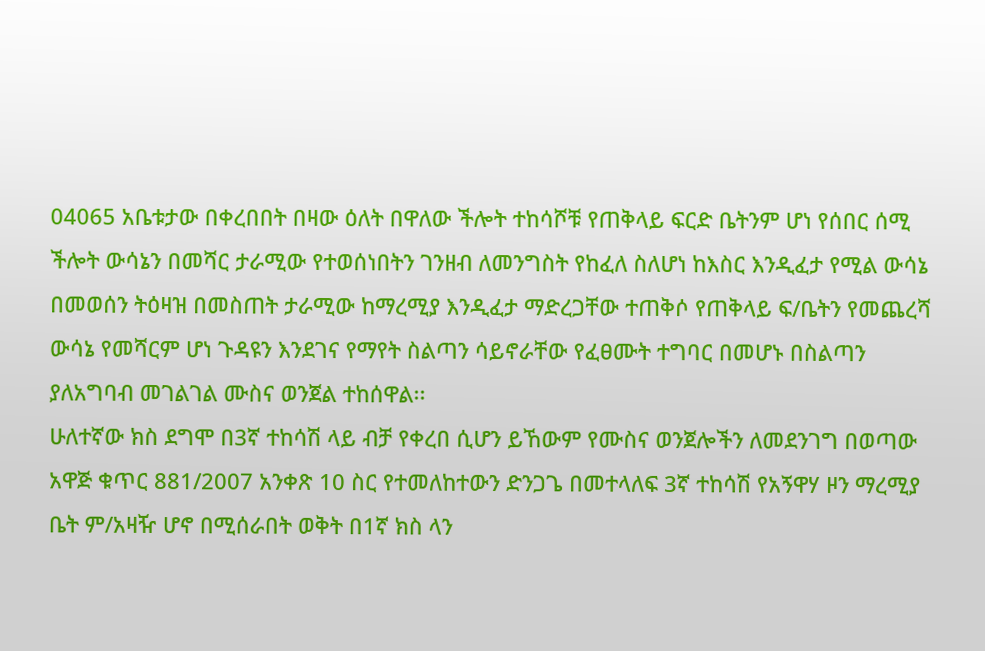04065 አቤቱታው በቀረበበት በዛው ዕለት በዋለው ችሎት ተከሳሾቹ የጠቅላይ ፍርድ ቤትንም ሆነ የሰበር ሰሚ ችሎት ውሳኔን በመሻር ታራሚው የተወሰነበትን ገንዘብ ለመንግስት የከፈለ ስለሆነ ከእስር እንዲፈታ የሚል ውሳኔ በመወሰን ትዕዛዝ በመስጠት ታራሚው ከማረሚያ እንዲፈታ ማድረጋቸው ተጠቅሶ የጠቅላይ ፍ/ቤትን የመጨረሻ ውሳኔ የመሻርም ሆነ ጉዳዩን እንደገና የማየት ስልጣን ሳይኖራቸው የፈፀሙት ተግባር በመሆኑ በስልጣን ያለአግባብ መገልገል ሙስና ወንጀል ተከሰዋል፡፡
ሁለተኛው ክስ ደግሞ በ3ኛ ተከሳሽ ላይ ብቻ የቀረበ ሲሆን ይኸውም የሙስና ወንጀሎችን ለመደንገግ በወጣው አዋጅ ቁጥር 881/2007 አንቀጽ 10 ስር የተመለከተውን ድንጋጌ በመተላለፍ 3ኛ ተከሳሽ የአኝዋሃ ዞን ማረሚያ ቤት ም/አዛዥ ሆኖ በሚሰራበት ወቅት በ1ኛ ክስ ላን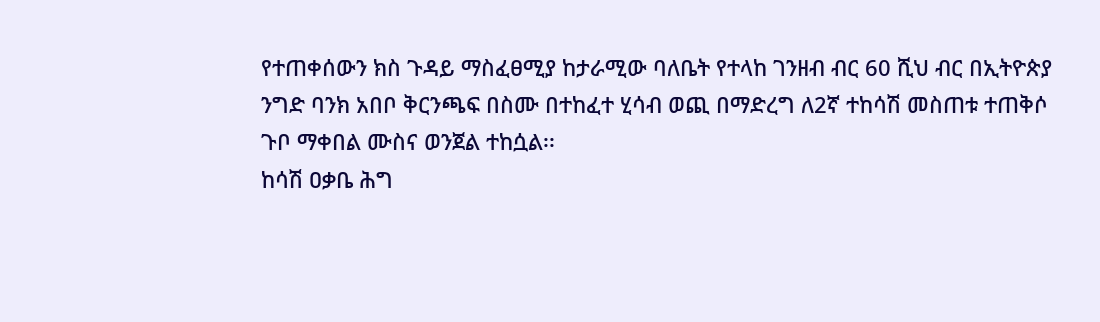የተጠቀሰውን ክስ ጉዳይ ማስፈፀሚያ ከታራሚው ባለቤት የተላከ ገንዘብ ብር 60 ሺህ ብር በኢትዮጵያ ንግድ ባንክ አበቦ ቅርንጫፍ በስሙ በተከፈተ ሂሳብ ወጪ በማድረግ ለ2ኛ ተከሳሽ መስጠቱ ተጠቅሶ ጉቦ ማቀበል ሙስና ወንጀል ተከሷል፡፡
ከሳሽ ዐቃቤ ሕግ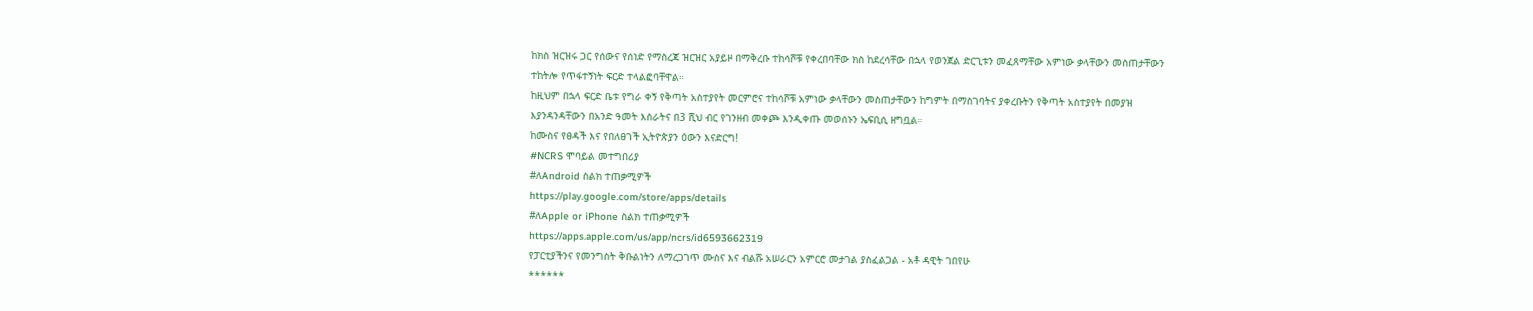ከክስ ዝርዝሩ ጋር የሰውና የሰነድ የማስረጃ ዝርዝር አያይዞ በማቅረቡ ተከሳሾቹ የቀረበባቸው ክስ ከደረሳቸው በኋላ የወንጀል ድርጊቱን መፈጸማቸው አምነው ቃላቸውን መስጠታቸውን ተከትሎ የጥፋተኝነት ፍርድ ተላልፎባቸዋል።
ከዚህም በኋላ ፍርድ ቤቱ የግራ ቀኝ የቅጣት አስተያየት መርምሮና ተከሳሾቹ አምነው ቃላቸውን መስጠታቸውን ከግምት በማስገባትና ያቀረቡትን የቅጣት አስተያየት በመያዝ እያንዳንዳቸውን በአንድ ዓመት እስራትና በ3 ሺህ ብር የገንዘብ መቀጮ እንዲቀጡ መወሰኑን ኤፍቢሲ ዘግቧል።
ከሙስና የፀዳች እና የበለፀገች ኢትዮጵያን ዕውን እናድርግ!
#NCRS ሞባይል መተግበሪያ
#ለAndroid ስልክ ተጠቃሚዎች
https://play.google.com/store/apps/details
#ለApple or iPhone ስልክ ተጠቃሚዎች
https://apps.apple.com/us/app/ncrs/id6593662319
የፓርቲያችንና የመንግስት ቅቡልነትን ለማረጋገጥ ሙስና እና ብልሹ አሠራርን አምርሮ መታገል ያስፈልጋል - አቶ ዳዊት ገበየሁ
******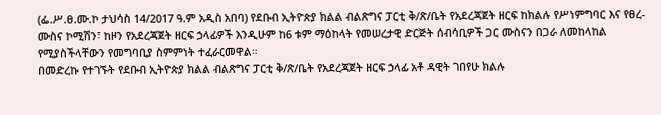(ፌ.ሥ.ፀ.ሙ.ኮ ታህሳስ 14/2017 ዓ.ም አዲስ አበባ) የደቡብ ኢትዮጵያ ክልል ብልጽግና ፓርቲ ቅ/ጽ/ቤት የአደረጃጀት ዘርፍ ከክልሉ የሥነምግባር እና የፀረ-ሙስና ኮሚሽን፣ ከዞን የአደረጃጀት ዘርፍ ኃላፊዎች እንዲሁም ከ6 ቱም ማዕከላት የመሠረታዊ ድርጅት ሰብሳቢዎች ጋር ሙስናን በጋራ ለመከላከል የሚያስችላቸውን የመግባቢያ ስምምነት ተፈራርመዋል።
በመድረኩ የተገኙት የደቡብ ኢትዮጵያ ክልል ብልጽግና ፓርቲ ቅ/ጽ/ቤት የአደረጃጀት ዘርፍ ኃላፊ አቶ ዳዊት ገበየሁ ክልሉ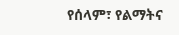የሰላም፣ የልማትና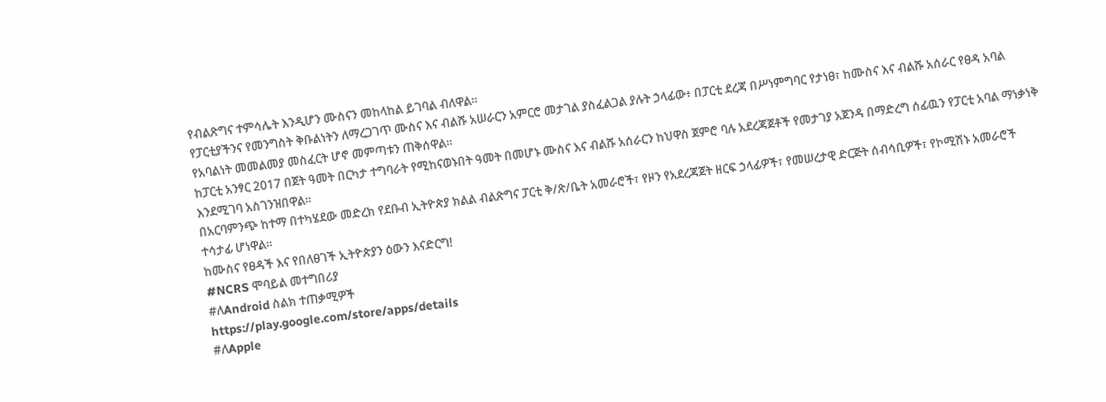የብልጽግና ተምሳሌት እንዲሆን ሙስናን መከላከል ይገባል ብለዋል።
የፓርቲያችንና የመንግስት ቅቡልነትን ለማረጋገጥ ሙስና እና ብልሹ አሠራርን አምርሮ መታገል ያስፈልጋል ያሉት ኃላፊው፥ በፓርቲ ደረጃ በሥነምግባር የታነፀ፣ ከሙስና እና ብልሹ አሰራር የፀዳ አባል የአባልነት መመልመያ መስፈርት ሆኖ መምጣቱን ጠቅሰዋል።
ከፓርቲ አንፃር 2017 በጀት ዓመት በርካታ ተግባራት የሚከናወኑበት ዓመት በመሆኑ ሙስና እና ብልሹ አሰራርን ከህዋስ ጀምሮ ባሉ አደረጃጀቶች የመታገያ አጀንዳ በማድረግ ሰፊዉን የፓርቲ አባል ማነቃነቅ እንደሚገባ አስገንዝበዋል።
በአርባምንጭ ከተማ በተካሄደው መድረክ የደቡብ ኢትዮጵያ ክልል ብልጽግና ፓርቲ ቅ/ጽ/ቤት አመራሮች፣ የዞን የአደረጃጀት ዘርፍ ኃላፊዎች፣ የመሠረታዊ ድርጅት ሰብሳቢዎች፣ የኮሚሽኑ አመራሮች ተሳታፊ ሆነዋል።
ከሙስና የፀዳች እና የበለፀገች ኢትዮጵያን ዕውን እናድርግ!
#NCRS ሞባይል መተግበሪያ
#ለAndroid ስልክ ተጠቃሚዎች
https://play.google.com/store/apps/details
#ለApple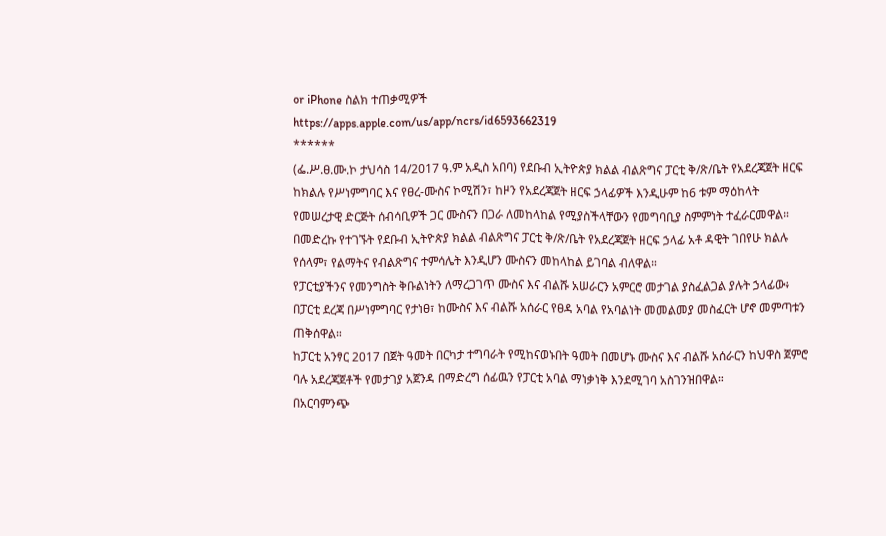or iPhone ስልክ ተጠቃሚዎች
https://apps.apple.com/us/app/ncrs/id6593662319
******
(ፌ.ሥ.ፀ.ሙ.ኮ ታህሳስ 14/2017 ዓ.ም አዲስ አበባ) የደቡብ ኢትዮጵያ ክልል ብልጽግና ፓርቲ ቅ/ጽ/ቤት የአደረጃጀት ዘርፍ ከክልሉ የሥነምግባር እና የፀረ-ሙስና ኮሚሽን፣ ከዞን የአደረጃጀት ዘርፍ ኃላፊዎች እንዲሁም ከ6 ቱም ማዕከላት የመሠረታዊ ድርጅት ሰብሳቢዎች ጋር ሙስናን በጋራ ለመከላከል የሚያስችላቸውን የመግባቢያ ስምምነት ተፈራርመዋል።
በመድረኩ የተገኙት የደቡብ ኢትዮጵያ ክልል ብልጽግና ፓርቲ ቅ/ጽ/ቤት የአደረጃጀት ዘርፍ ኃላፊ አቶ ዳዊት ገበየሁ ክልሉ የሰላም፣ የልማትና የብልጽግና ተምሳሌት እንዲሆን ሙስናን መከላከል ይገባል ብለዋል።
የፓርቲያችንና የመንግስት ቅቡልነትን ለማረጋገጥ ሙስና እና ብልሹ አሠራርን አምርሮ መታገል ያስፈልጋል ያሉት ኃላፊው፥ በፓርቲ ደረጃ በሥነምግባር የታነፀ፣ ከሙስና እና ብልሹ አሰራር የፀዳ አባል የአባልነት መመልመያ መስፈርት ሆኖ መምጣቱን ጠቅሰዋል።
ከፓርቲ አንፃር 2017 በጀት ዓመት በርካታ ተግባራት የሚከናወኑበት ዓመት በመሆኑ ሙስና እና ብልሹ አሰራርን ከህዋስ ጀምሮ ባሉ አደረጃጀቶች የመታገያ አጀንዳ በማድረግ ሰፊዉን የፓርቲ አባል ማነቃነቅ እንደሚገባ አስገንዝበዋል።
በአርባምንጭ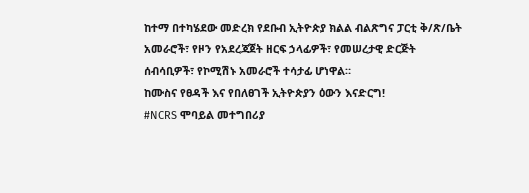ከተማ በተካሄደው መድረክ የደቡብ ኢትዮጵያ ክልል ብልጽግና ፓርቲ ቅ/ጽ/ቤት አመራሮች፣ የዞን የአደረጃጀት ዘርፍ ኃላፊዎች፣ የመሠረታዊ ድርጅት ሰብሳቢዎች፣ የኮሚሽኑ አመራሮች ተሳታፊ ሆነዋል።
ከሙስና የፀዳች እና የበለፀገች ኢትዮጵያን ዕውን እናድርግ!
#NCRS ሞባይል መተግበሪያ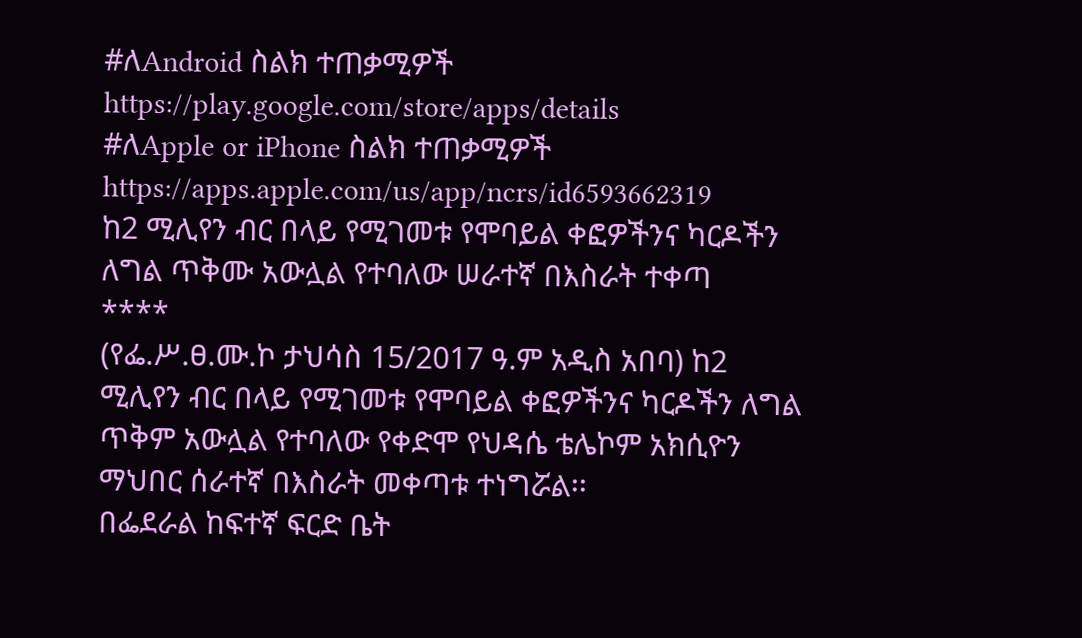#ለAndroid ስልክ ተጠቃሚዎች
https://play.google.com/store/apps/details
#ለApple or iPhone ስልክ ተጠቃሚዎች
https://apps.apple.com/us/app/ncrs/id6593662319
ከ2 ሚሊየን ብር በላይ የሚገመቱ የሞባይል ቀፎዎችንና ካርዶችን ለግል ጥቅሙ አውሏል የተባለው ሠራተኛ በእስራት ተቀጣ
****
(የፌ.ሥ.ፀ.ሙ.ኮ ታህሳስ 15/2017 ዓ.ም አዲስ አበባ) ከ2 ሚሊየን ብር በላይ የሚገመቱ የሞባይል ቀፎዎችንና ካርዶችን ለግል ጥቅም አውሏል የተባለው የቀድሞ የህዳሴ ቴሌኮም አክሲዮን ማህበር ሰራተኛ በእስራት መቀጣቱ ተነግሯል፡፡
በፌደራል ከፍተኛ ፍርድ ቤት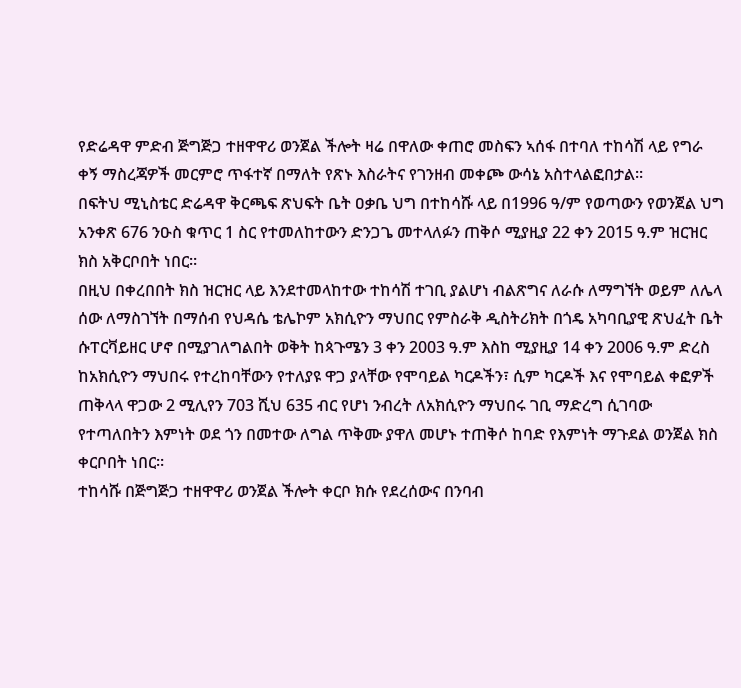የድሬዳዋ ምድብ ጅግጅጋ ተዘዋዋሪ ወንጀል ችሎት ዛሬ በዋለው ቀጠሮ መስፍን ኣሰፋ በተባለ ተከሳሽ ላይ የግራ ቀኝ ማስረጃዎች መርምሮ ጥፋተኛ በማለት የጽኑ እስራትና የገንዘብ መቀጮ ውሳኔ አስተላልፎበታል።
በፍትህ ሚኒስቴር ድሬዳዋ ቅርጫፍ ጽህፍት ቤት ዐቃቤ ህግ በተከሳሹ ላይ በ1996 ዓ/ም የወጣውን የወንጀል ህግ አንቀጽ 676 ንዑስ ቁጥር 1 ስር የተመለከተውን ድንጋጌ መተላለፉን ጠቅሶ ሚያዚያ 22 ቀን 2015 ዓ.ም ዝርዝር ክስ አቅርቦበት ነበር።
በዚህ በቀረበበት ክስ ዝርዝር ላይ እንደተመላከተው ተከሳሽ ተገቢ ያልሆነ ብልጽግና ለራሱ ለማግኘት ወይም ለሌላ ሰው ለማስገኘት በማሰብ የህዳሴ ቴሌኮም አክሲዮን ማህበር የምስራቅ ዲስትሪክት በጎዴ አካባቢያዊ ጽህፈት ቤት ሱፐርቫይዘር ሆኖ በሚያገለግልበት ወቅት ከጳጉሜን 3 ቀን 2003 ዓ.ም እስከ ሚያዚያ 14 ቀን 2006 ዓ.ም ድረስ ከአክሲዮን ማህበሩ የተረከባቸውን የተለያዩ ዋጋ ያላቸው የሞባይል ካርዶችን፣ ሲም ካርዶች እና የሞባይል ቀፎዎች ጠቅላላ ዋጋው 2 ሚሊየን 703 ሺህ 635 ብር የሆነ ንብረት ለአክሲዮን ማህበሩ ገቢ ማድረግ ሲገባው የተጣለበትን እምነት ወደ ጎን በመተው ለግል ጥቅሙ ያዋለ መሆኑ ተጠቅሶ ከባድ የእምነት ማጉደል ወንጀል ክስ ቀርቦበት ነበር።
ተከሳሹ በጅግጅጋ ተዘዋዋሪ ወንጀል ችሎት ቀርቦ ክሱ የደረሰውና በንባብ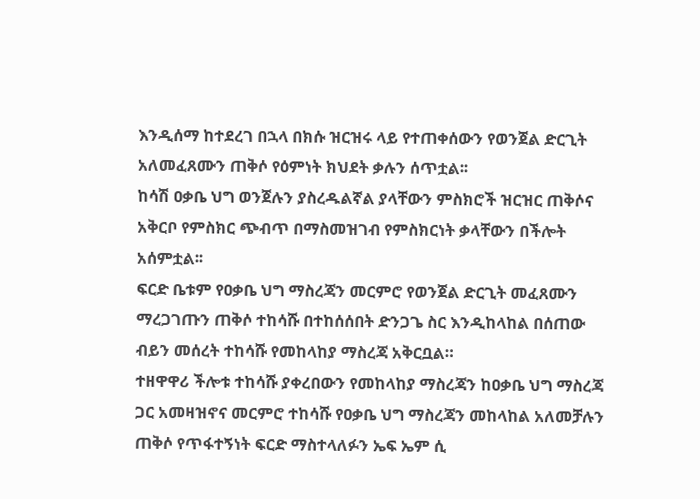እንዲሰማ ከተደረገ በኋላ በክሱ ዝርዝሩ ላይ የተጠቀሰውን የወንጀል ድርጊት አለመፈጸሙን ጠቅሶ የዕምነት ክህደት ቃሉን ሰጥቷል፡፡
ከሳሽ ዐቃቤ ህግ ወንጀሉን ያስረዱልኛል ያላቸውን ምስክሮች ዝርዝር ጠቅሶና አቅርቦ የምስክር ጭብጥ በማስመዝገብ የምስክርነት ቃላቸውን በችሎት አሰምቷል፡፡
ፍርድ ቤቱም የዐቃቤ ህግ ማስረጃን መርምሮ የወንጀል ድርጊት መፈጸሙን ማረጋገጡን ጠቅሶ ተከሳሹ በተከሰሰበት ድንጋጌ ስር እንዲከላከል በሰጠው ብይን መሰረት ተከሳሹ የመከላከያ ማስረጃ አቅርቧል።
ተዘዋዋሪ ችሎቱ ተከሳሹ ያቀረበውን የመከላከያ ማስረጃን ከዐቃቤ ህግ ማስረጃ ጋር አመዛዝኖና መርምሮ ተከሳሹ የዐቃቤ ህግ ማስረጃን መከላከል አለመቻሉን ጠቅሶ የጥፋተኝነት ፍርድ ማስተላለፉን ኤፍ ኤም ሲ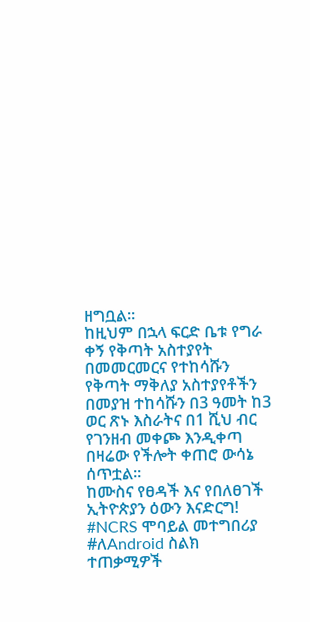ዘግቧል።
ከዚህም በኋላ ፍርድ ቤቱ የግራ ቀኝ የቅጣት አስተያየት በመመርመርና የተከሳሹን የቅጣት ማቅለያ አስተያየቶችን በመያዝ ተከሳሹን በ3 ዓመት ከ3 ወር ጽኑ እስራትና በ1 ሺህ ብር የገንዘብ መቀጮ እንዲቀጣ በዛሬው የችሎት ቀጠሮ ውሳኔ ሰጥቷል።
ከሙስና የፀዳች እና የበለፀገች ኢትዮጵያን ዕውን እናድርግ!
#NCRS ሞባይል መተግበሪያ
#ለAndroid ስልክ ተጠቃሚዎች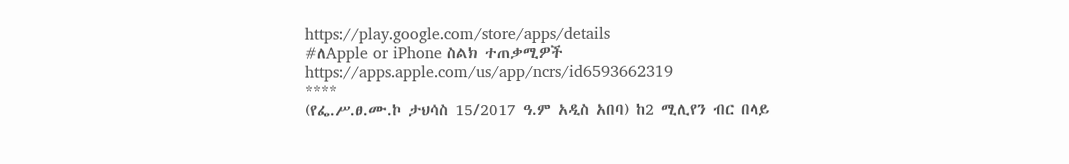https://play.google.com/store/apps/details
#ለApple or iPhone ስልክ ተጠቃሚዎች
https://apps.apple.com/us/app/ncrs/id6593662319
****
(የፌ.ሥ.ፀ.ሙ.ኮ ታህሳስ 15/2017 ዓ.ም አዲስ አበባ) ከ2 ሚሊየን ብር በላይ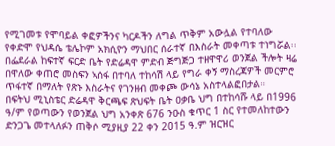የሚገመቱ የሞባይል ቀፎዎችንና ካርዶችን ለግል ጥቅም አውሏል የተባለው የቀድሞ የህዳሴ ቴሌኮም አክሲዮን ማህበር ሰራተኛ በእስራት መቀጣቱ ተነግሯል፡፡
በፌደራል ከፍተኛ ፍርድ ቤት የድሬዳዋ ምድብ ጅግጅጋ ተዘዋዋሪ ወንጀል ችሎት ዛሬ በዋለው ቀጠሮ መስፍን ኣሰፋ በተባለ ተከሳሽ ላይ የግራ ቀኝ ማስረጃዎች መርምሮ ጥፋተኛ በማለት የጽኑ እስራትና የገንዘብ መቀጮ ውሳኔ አስተላልፎበታል።
በፍትህ ሚኒስቴር ድሬዳዋ ቅርጫፍ ጽህፍት ቤት ዐቃቤ ህግ በተከሳሹ ላይ በ1996 ዓ/ም የወጣውን የወንጀል ህግ አንቀጽ 676 ንዑስ ቁጥር 1 ስር የተመለከተውን ድንጋጌ መተላለፉን ጠቅሶ ሚያዚያ 22 ቀን 2015 ዓ.ም ዝርዝር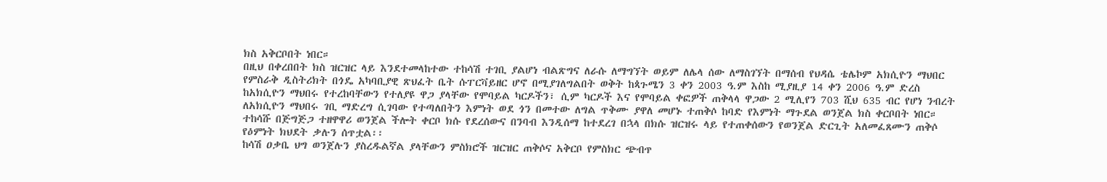ክስ አቅርቦበት ነበር።
በዚህ በቀረበበት ክስ ዝርዝር ላይ እንደተመላከተው ተከሳሽ ተገቢ ያልሆነ ብልጽግና ለራሱ ለማግኘት ወይም ለሌላ ሰው ለማስገኘት በማሰብ የህዳሴ ቴሌኮም አክሲዮን ማህበር የምስራቅ ዲስትሪክት በጎዴ አካባቢያዊ ጽህፈት ቤት ሱፐርቫይዘር ሆኖ በሚያገለግልበት ወቅት ከጳጉሜን 3 ቀን 2003 ዓ.ም እስከ ሚያዚያ 14 ቀን 2006 ዓ.ም ድረስ ከአክሲዮን ማህበሩ የተረከባቸውን የተለያዩ ዋጋ ያላቸው የሞባይል ካርዶችን፣ ሲም ካርዶች እና የሞባይል ቀፎዎች ጠቅላላ ዋጋው 2 ሚሊየን 703 ሺህ 635 ብር የሆነ ንብረት ለአክሲዮን ማህበሩ ገቢ ማድረግ ሲገባው የተጣለበትን እምነት ወደ ጎን በመተው ለግል ጥቅሙ ያዋለ መሆኑ ተጠቅሶ ከባድ የእምነት ማጉደል ወንጀል ክስ ቀርቦበት ነበር።
ተከሳሹ በጅግጅጋ ተዘዋዋሪ ወንጀል ችሎት ቀርቦ ክሱ የደረሰውና በንባብ እንዲሰማ ከተደረገ በኋላ በክሱ ዝርዝሩ ላይ የተጠቀሰውን የወንጀል ድርጊት አለመፈጸሙን ጠቅሶ የዕምነት ክህደት ቃሉን ሰጥቷል፡፡
ከሳሽ ዐቃቤ ህግ ወንጀሉን ያስረዱልኛል ያላቸውን ምስክሮች ዝርዝር ጠቅሶና አቅርቦ የምስክር ጭብጥ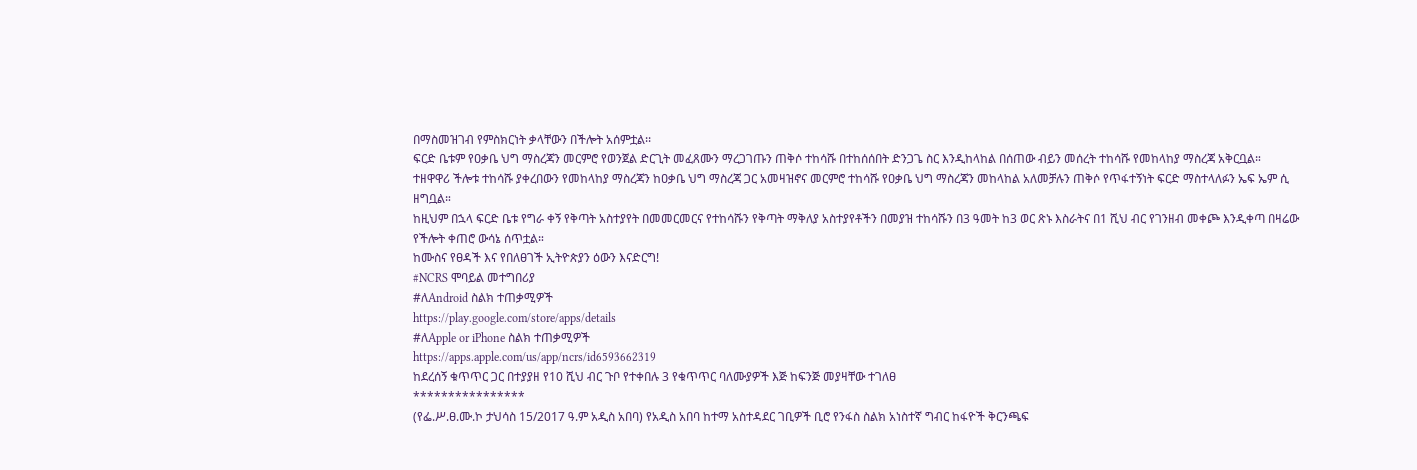በማስመዝገብ የምስክርነት ቃላቸውን በችሎት አሰምቷል፡፡
ፍርድ ቤቱም የዐቃቤ ህግ ማስረጃን መርምሮ የወንጀል ድርጊት መፈጸሙን ማረጋገጡን ጠቅሶ ተከሳሹ በተከሰሰበት ድንጋጌ ስር እንዲከላከል በሰጠው ብይን መሰረት ተከሳሹ የመከላከያ ማስረጃ አቅርቧል።
ተዘዋዋሪ ችሎቱ ተከሳሹ ያቀረበውን የመከላከያ ማስረጃን ከዐቃቤ ህግ ማስረጃ ጋር አመዛዝኖና መርምሮ ተከሳሹ የዐቃቤ ህግ ማስረጃን መከላከል አለመቻሉን ጠቅሶ የጥፋተኝነት ፍርድ ማስተላለፉን ኤፍ ኤም ሲ ዘግቧል።
ከዚህም በኋላ ፍርድ ቤቱ የግራ ቀኝ የቅጣት አስተያየት በመመርመርና የተከሳሹን የቅጣት ማቅለያ አስተያየቶችን በመያዝ ተከሳሹን በ3 ዓመት ከ3 ወር ጽኑ እስራትና በ1 ሺህ ብር የገንዘብ መቀጮ እንዲቀጣ በዛሬው የችሎት ቀጠሮ ውሳኔ ሰጥቷል።
ከሙስና የፀዳች እና የበለፀገች ኢትዮጵያን ዕውን እናድርግ!
#NCRS ሞባይል መተግበሪያ
#ለAndroid ስልክ ተጠቃሚዎች
https://play.google.com/store/apps/details
#ለApple or iPhone ስልክ ተጠቃሚዎች
https://apps.apple.com/us/app/ncrs/id6593662319
ከደረሰኝ ቁጥጥር ጋር በተያያዘ የ10 ሺህ ብር ጉቦ የተቀበሉ 3 የቁጥጥር ባለሙያዎች እጅ ከፍንጅ መያዛቸው ተገለፀ
****************
(የፌ.ሥ.ፀ.ሙ.ኮ ታህሳስ 15/2017 ዓ.ም አዲስ አበባ) የአዲስ አበባ ከተማ አስተዳደር ገቢዎች ቢሮ የንፋስ ስልክ አነስተኛ ግብር ከፋዮች ቅርንጫፍ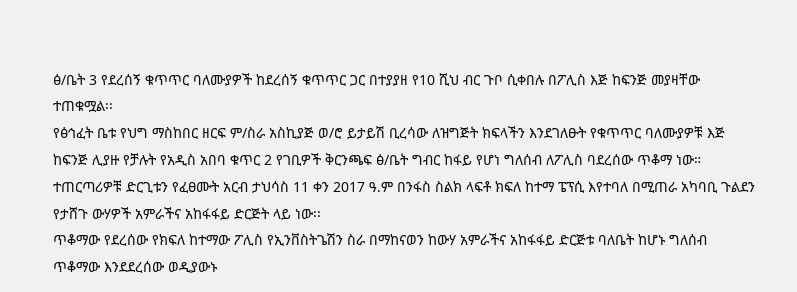ፅ/ቤት 3 የደረሰኝ ቁጥጥር ባለሙያዎች ከደረሰኝ ቁጥጥር ጋር በተያያዘ የ10 ሺህ ብር ጉቦ ሲቀበሉ በፖሊስ እጅ ከፍንጅ መያዛቸው ተጠቁሟል፡፡
የፅኅፈት ቤቱ የህግ ማስከበር ዘርፍ ም/ስራ አስኪያጅ ወ/ሮ ይታይሽ ቢረሳው ለዝግጅት ክፍላችን እንደገለፁት የቁጥጥር ባለሙያዎቹ እጅ ከፍንጅ ሊያዙ የቻሉት የአዲስ አበባ ቁጥር 2 የገቢዎች ቅርንጫፍ ፅ/ቤት ግብር ከፋይ የሆነ ግለሰብ ለፖሊስ ባደረሰው ጥቆማ ነው።
ተጠርጣሪዎቹ ድርጊቱን የፈፀሙት አርብ ታህሳስ 11 ቀን 2017 ዓ.ም በንፋስ ስልክ ላፍቶ ክፍለ ከተማ ፔፕሲ እየተባለ በሚጠራ አካባቢ ጉልደን የታሸጉ ውሃዎች አምራችና አከፋፋይ ድርጅት ላይ ነው፡፡
ጥቆማው የደረሰው የክፍለ ከተማው ፖሊስ የኢንቨስትጌሽን ስራ በማከናወን ከውሃ አምራችና አከፋፋይ ድርጅቱ ባለቤት ከሆኑ ግለሰብ ጥቆማው እንደደረሰው ወዲያውኑ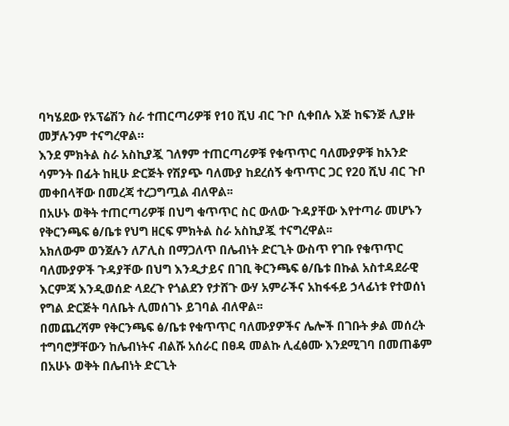ባካሄደው የኦፕሬሽን ስራ ተጠርጣሪዎቹ የ10 ሺህ ብር ጉቦ ሲቀበሉ እጅ ከፍንጅ ሊያዙ መቻሉንም ተናግረዋል።
እንደ ምክትል ስራ አስኪያጇ ገለፃም ተጠርጣሪዎቹ የቁጥጥር ባለሙያዎቹ ከአንድ ሳምንት በፊት ከዚሁ ድርጅት የሽያጭ ባለሙያ ከደረሰኝ ቁጥጥር ጋር የ20 ሺህ ብር ጉቦ መቀበላቸው በመረጃ ተረጋግጧል ብለዋል፡፡
በአሁኑ ወቅት ተጠርጣሪዎቹ በህግ ቁጥጥር ስር ውለው ጉዳያቸው እየተጣራ መሆኑን የቅርንጫፍ ፅ/ቤቱ የህግ ዘርፍ ምክትል ስራ አስኪያጇ ተናግረዋል፡፡
አክለውም ወንጀሉን ለፖሊስ በማጋለጥ በሌብነት ድርጊት ውስጥ የገቡ የቁጥጥር ባለሙያዎች ጉዳያቸው በህግ እንዲታይና በገቢ ቅርንጫፍ ፅ/ቤቱ በኩል አስተዳደራዊ እርምጃ እንዲወሰድ ላደረጉ የጎልደን የታሸጉ ውሃ አምራችና አከፋፋይ ኃላፊነቱ የተወሰነ የግል ድርጅት ባለቤት ሊመሰገኑ ይገባል ብለዋል፡፡
በመጨረሻም የቅርንጫፍ ፅ/ቤቱ የቁጥጥር ባለሙያዎችና ሌሎች በገቡት ቃል መሰረት ተግባሮቻቸውን ከሌብነትና ብልሹ አሰራር በፀዳ መልኩ ሊፈፅሙ እንደሚገባ በመጠቆም በአሁኑ ወቅት በሌብነት ድርጊት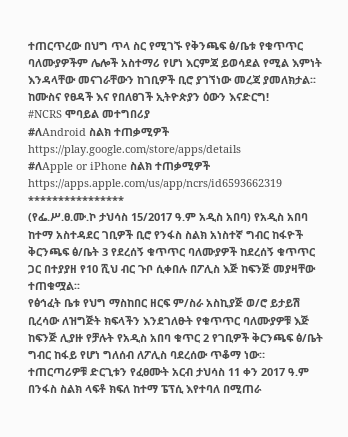ተጠርጥረው በህግ ጥላ ስር የሚገኙ የቅንጫፍ ፅ/ቤቱ የቁጥጥር ባለሙያዎችም ሌሎች አስተማሪ የሆነ እርምጃ ይወሳደል የሚል እምነት እንዳላቸው መናገራቸውን ከገቢዎች ቢሮ ያገኘነው መረጃ ያመለክታል፡፡
ከሙስና የፀዳች እና የበለፀገች ኢትዮጵያን ዕውን እናድርግ!
#NCRS ሞባይል መተግበሪያ
#ለAndroid ስልክ ተጠቃሚዎች
https://play.google.com/store/apps/details
#ለApple or iPhone ስልክ ተጠቃሚዎች
https://apps.apple.com/us/app/ncrs/id6593662319
****************
(የፌ.ሥ.ፀ.ሙ.ኮ ታህሳስ 15/2017 ዓ.ም አዲስ አበባ) የአዲስ አበባ ከተማ አስተዳደር ገቢዎች ቢሮ የንፋስ ስልክ አነስተኛ ግብር ከፋዮች ቅርንጫፍ ፅ/ቤት 3 የደረሰኝ ቁጥጥር ባለሙያዎች ከደረሰኝ ቁጥጥር ጋር በተያያዘ የ10 ሺህ ብር ጉቦ ሲቀበሉ በፖሊስ እጅ ከፍንጅ መያዛቸው ተጠቁሟል፡፡
የፅኅፈት ቤቱ የህግ ማስከበር ዘርፍ ም/ስራ አስኪያጅ ወ/ሮ ይታይሽ ቢረሳው ለዝግጅት ክፍላችን እንደገለፁት የቁጥጥር ባለሙያዎቹ እጅ ከፍንጅ ሊያዙ የቻሉት የአዲስ አበባ ቁጥር 2 የገቢዎች ቅርንጫፍ ፅ/ቤት ግብር ከፋይ የሆነ ግለሰብ ለፖሊስ ባደረሰው ጥቆማ ነው።
ተጠርጣሪዎቹ ድርጊቱን የፈፀሙት አርብ ታህሳስ 11 ቀን 2017 ዓ.ም በንፋስ ስልክ ላፍቶ ክፍለ ከተማ ፔፕሲ እየተባለ በሚጠራ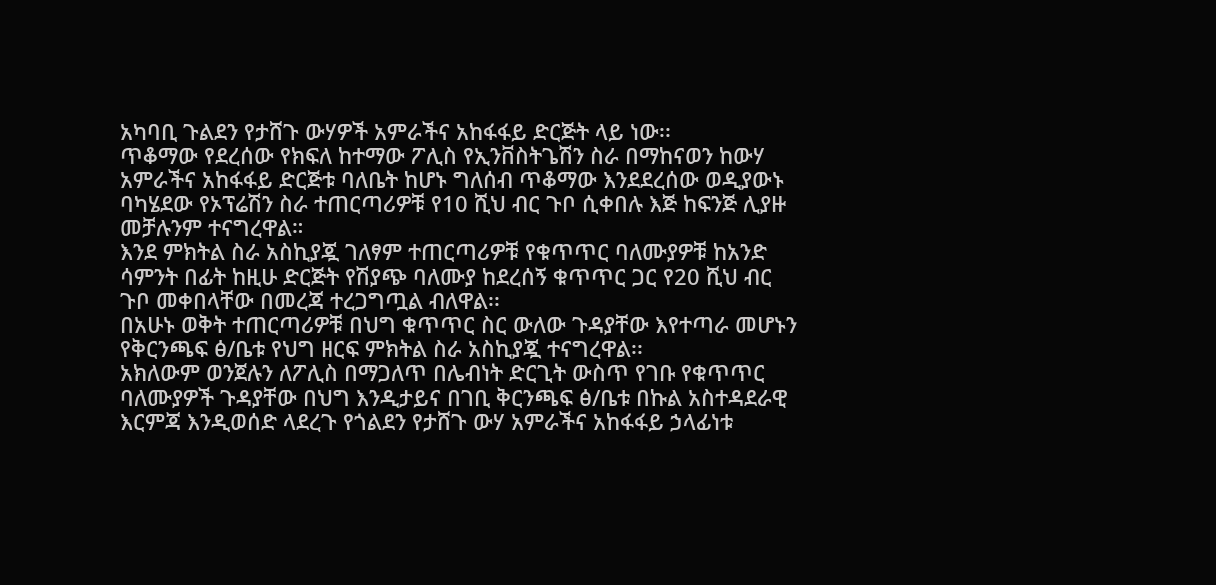አካባቢ ጉልደን የታሸጉ ውሃዎች አምራችና አከፋፋይ ድርጅት ላይ ነው፡፡
ጥቆማው የደረሰው የክፍለ ከተማው ፖሊስ የኢንቨስትጌሽን ስራ በማከናወን ከውሃ አምራችና አከፋፋይ ድርጅቱ ባለቤት ከሆኑ ግለሰብ ጥቆማው እንደደረሰው ወዲያውኑ ባካሄደው የኦፕሬሽን ስራ ተጠርጣሪዎቹ የ10 ሺህ ብር ጉቦ ሲቀበሉ እጅ ከፍንጅ ሊያዙ መቻሉንም ተናግረዋል።
እንደ ምክትል ስራ አስኪያጇ ገለፃም ተጠርጣሪዎቹ የቁጥጥር ባለሙያዎቹ ከአንድ ሳምንት በፊት ከዚሁ ድርጅት የሽያጭ ባለሙያ ከደረሰኝ ቁጥጥር ጋር የ20 ሺህ ብር ጉቦ መቀበላቸው በመረጃ ተረጋግጧል ብለዋል፡፡
በአሁኑ ወቅት ተጠርጣሪዎቹ በህግ ቁጥጥር ስር ውለው ጉዳያቸው እየተጣራ መሆኑን የቅርንጫፍ ፅ/ቤቱ የህግ ዘርፍ ምክትል ስራ አስኪያጇ ተናግረዋል፡፡
አክለውም ወንጀሉን ለፖሊስ በማጋለጥ በሌብነት ድርጊት ውስጥ የገቡ የቁጥጥር ባለሙያዎች ጉዳያቸው በህግ እንዲታይና በገቢ ቅርንጫፍ ፅ/ቤቱ በኩል አስተዳደራዊ እርምጃ እንዲወሰድ ላደረጉ የጎልደን የታሸጉ ውሃ አምራችና አከፋፋይ ኃላፊነቱ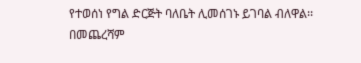የተወሰነ የግል ድርጅት ባለቤት ሊመሰገኑ ይገባል ብለዋል፡፡
በመጨረሻም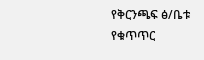የቅርንጫፍ ፅ/ቤቱ የቁጥጥር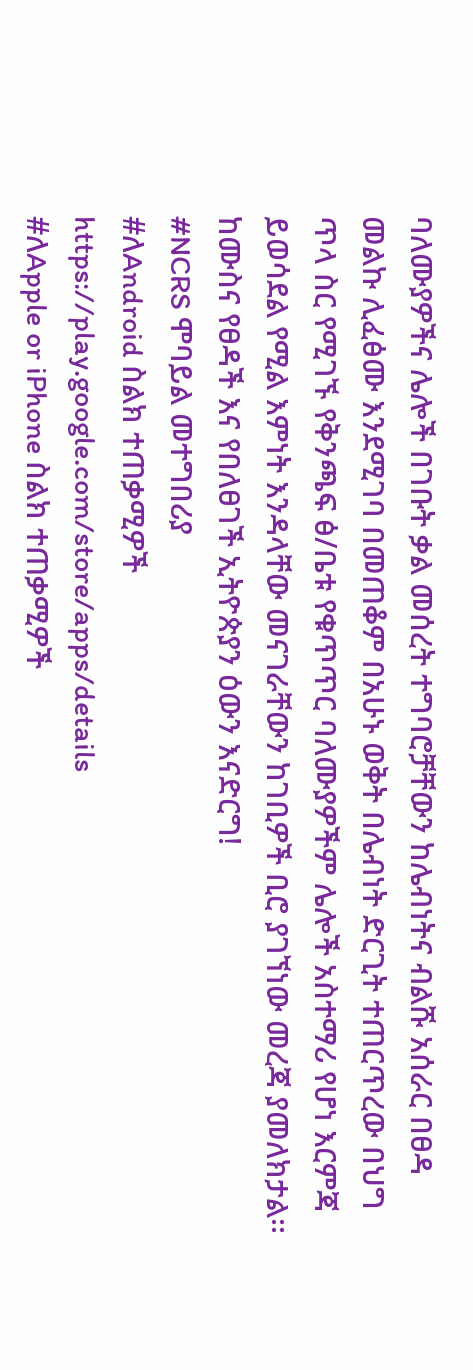ባለሙያዎችና ሌሎች በገቡት ቃል መሰረት ተግባሮቻቸውን ከሌብነትና ብልሹ አሰራር በፀዳ መልኩ ሊፈፅሙ እንደሚገባ በመጠቆም በአሁኑ ወቅት በሌብነት ድርጊት ተጠርጥረው በህግ ጥላ ስር የሚገኙ የቅንጫፍ ፅ/ቤቱ የቁጥጥር ባለሙያዎችም ሌሎች አስተማሪ የሆነ እርምጃ ይወሳደል የሚል እምነት እንዳላቸው መናገራቸውን ከገቢዎች ቢሮ ያገኘነው መረጃ ያመለክታል፡፡
ከሙስና የፀዳች እና የበለፀገች ኢትዮጵያን ዕውን እናድርግ!
#NCRS ሞባይል መተግበሪያ
#ለAndroid ስልክ ተጠቃሚዎች
https://play.google.com/store/apps/details
#ለApple or iPhone ስልክ ተጠቃሚዎች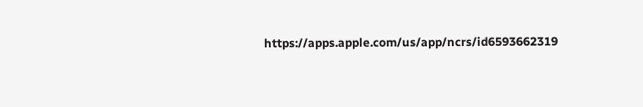https://apps.apple.com/us/app/ncrs/id6593662319